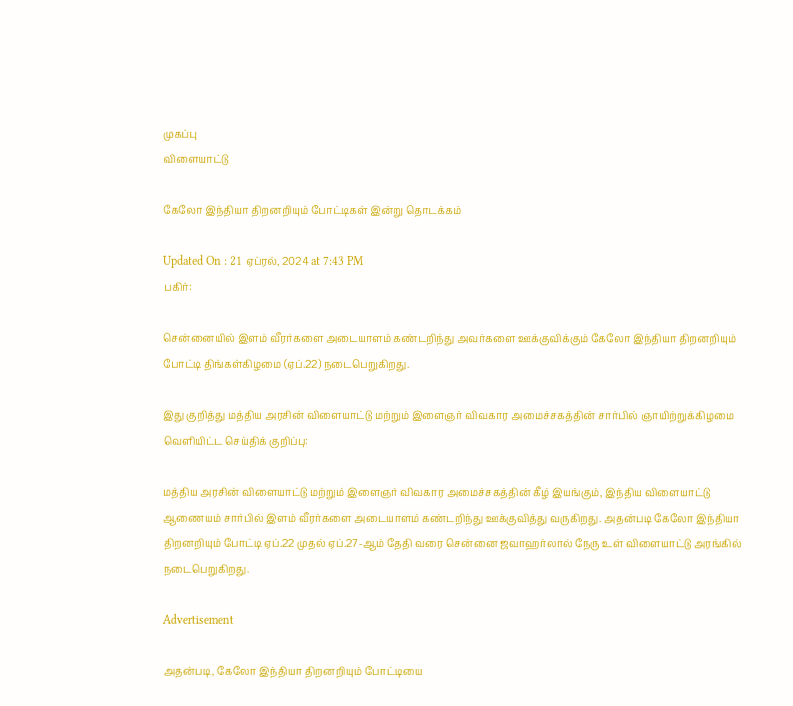முகப்பு
விளையாட்டு

கேலோ இந்தியா திறனறியும் போட்டிகள் இன்று தொடக்கம்

Updated On : 21 ஏப்ரல், 2024 at 7:43 PM
பகிர்:

சென்னையில் இளம் வீரர்களை அடையாளம் கண்டறிந்து அவர்களை ஊக்குவிக்கும் கேலோ இந்தியா திறனறியும் போட்டி திங்கள்கிழமை (ஏப்.22) நடைபெறுகிறது.

இது குறித்து மத்திய அரசின் விளையாட்டு மற்றும் இளைஞர் விவகார அமைச்சகத்தின் சார்பில் ஞாயிற்றுக்கிழமை வெளியிட்ட செய்திக் குறிப்பு:

மத்திய அரசின் விளையாட்டு மற்றும் இளைஞர் விவகார அமைச்சகத்தின் கீழ் இயங்கும், இந்திய விளையாட்டு ஆணையம் சார்பில் இளம் வீரர்களை அடையாளம் கண்டறிந்து ஊக்குவித்து வருகிறது. அதன்படி கேலோ இந்தியா திறனறியும் போட்டி ஏப்.22 முதல் ஏப்.27-ஆம் தேதி வரை சென்னை ஜவாஹர்லால் நேரு உள் விளையாட்டு அரங்கில் நடைபெறுகிறது.

Advertisement

அதன்படி, கேலோ இந்தியா திறனறியும் போட்டியை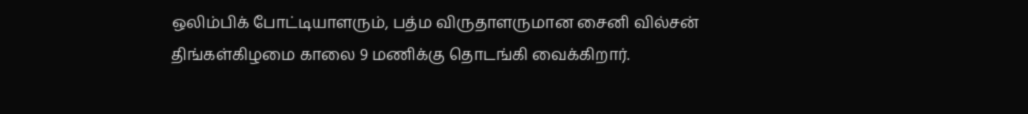ஒலிம்பிக் போட்டியாளரும், பத்ம விருதாளருமான சைனி வில்சன் திங்கள்கிழமை காலை 9 மணிக்கு தொடங்கி வைக்கிறார்.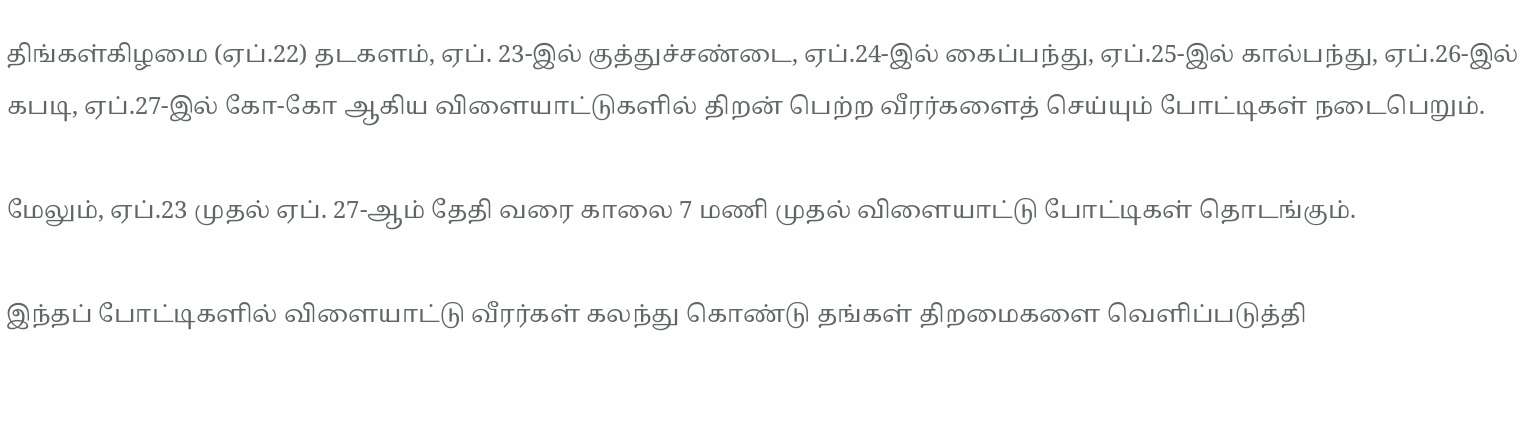திங்கள்கிழமை (ஏப்.22) தடகளம், ஏப். 23-இல் குத்துச்சண்டை, ஏப்.24-இல் கைப்பந்து, ஏப்.25-இல் கால்பந்து, ஏப்.26-இல் கபடி, ஏப்.27-இல் கோ-கோ ஆகிய விளையாட்டுகளில் திறன் பெற்ற வீரர்களைத் செய்யும் போட்டிகள் நடைபெறும்.

மேலும், ஏப்.23 முதல் ஏப். 27-ஆம் தேதி வரை காலை 7 மணி முதல் விளையாட்டு போட்டிகள் தொடங்கும்.

இந்தப் போட்டிகளில் விளையாட்டு வீரர்கள் கலந்து கொண்டு தங்கள் திறமைகளை வெளிப்படுத்தி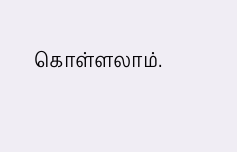கொள்ளலாம்.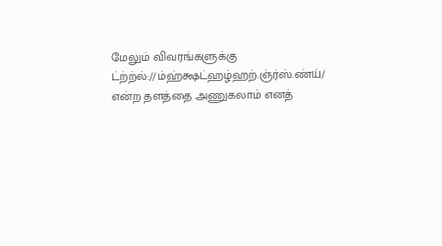மேலும் விவரங்களுக்கு ட்ற்ற்ல்://ம்ஹ்க்ஷட்ஹழ்ஹற்.ஞ்ர்ஸ்.ண்ய்/ என்ற தளத்தை அணுகலாம் எனத்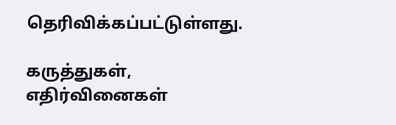தெரிவிக்கப்பட்டுள்ளது.

கருத்துகள், எதிர்வினைகள்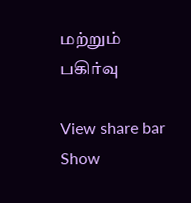மற்றும் பகிர்வு

View share bar
Show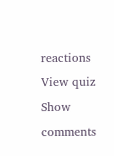reactions
View quiz
Show comments